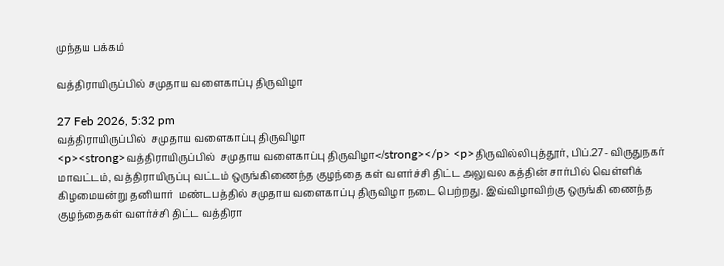முந்தய பக்கம்

வத்திராயிருப்பில் சமுதாய வளைகாப்பு திருவிழா

27 Feb 2026, 5:32 pm
வத்திராயிருப்பில்  சமுதாய வளைகாப்பு திருவிழா
<p><strong>வத்திராயிருப்பில்  சமுதாய வளைகாப்பு திருவிழா</strong></p> <p>திருவில்லிபுத்தூர், பிப்.27- விருதுநகர் மாவட்டம், வத்திராயிருப்பு வட்டம் ஒருங்கிணைந்த குழந்தை கள் வளர்ச்சி திட்ட அலுவல கத்தின் சார்பில் வெள்ளிக் கிழமையன்று தனியார்  மண்டபத்தில் சமுதாய வளைகாப்பு திருவிழா நடை பெற்றது. இவ்விழாவிற்கு ஒருங்கி ணைந்த குழந்தைகள் வளர்ச்சி திட்ட வத்திரா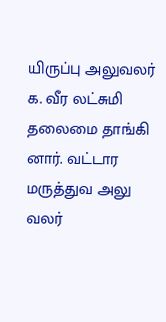யிருப்பு அலுவலர் க. வீர லட்சுமி தலைமை தாங்கி னார். வட்டார மருத்துவ அலு வலர்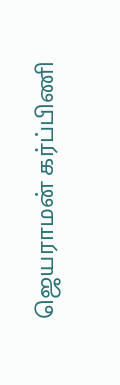ஜெயராமன் கர்ப்பிணி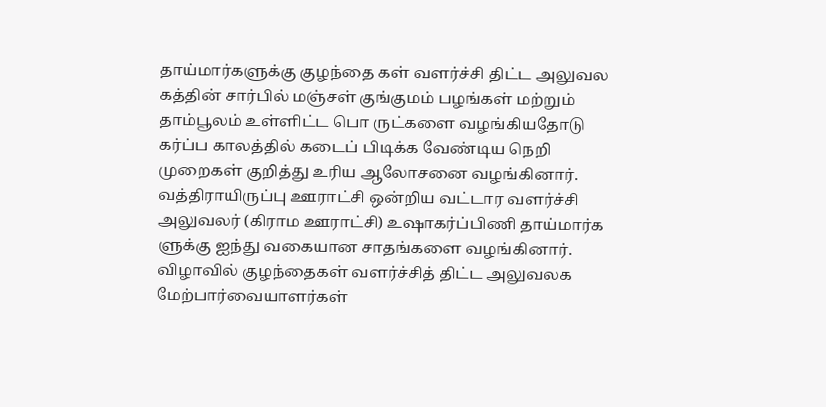தாய்மார்களுக்கு குழந்தை கள் வளர்ச்சி திட்ட அலுவல கத்தின் சார்பில் மஞ்சள் குங்குமம் பழங்கள் மற்றும் தாம்பூலம் உள்ளிட்ட பொ ருட்களை வழங்கியதோடு கர்ப்ப காலத்தில் கடைப் பிடிக்க வேண்டிய நெறி முறைகள் குறித்து உரிய ஆலோசனை வழங்கினார். வத்திராயிருப்பு ஊராட்சி ஒன்றிய வட்டார வளர்ச்சி அலுவலர் (கிராம ஊராட்சி) உஷாகர்ப்பிணி தாய்மார்க ளுக்கு ஐந்து வகையான சாதங்களை வழங்கினார். விழாவில் குழந்தைகள் வளர்ச்சித் திட்ட அலுவலக மேற்பார்வையாளர்கள்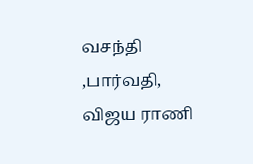வசந்தி ,பார்வதி, விஜய ராணி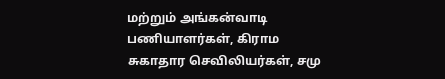மற்றும் அங்கன்வாடி பணியாளர்கள், கிராம சுகாதார செவிலியர்கள், சமு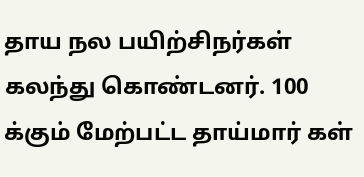தாய நல பயிற்சிநர்கள் கலந்து கொண்டனர். 100 க்கும் மேற்பட்ட தாய்மார் கள்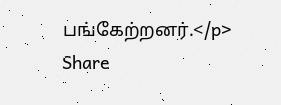பங்கேற்றனர்.</p>
Share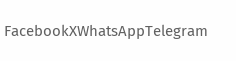FacebookXWhatsAppTelegram